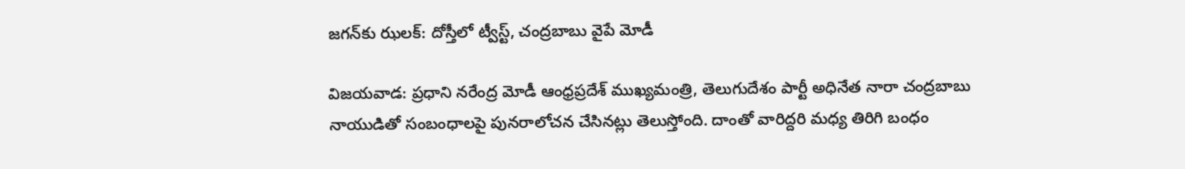జగన్‌కు ఝలక్: దోస్తీలో ట్వీస్ట్, చంద్రబాబు వైపే మోడీ

విజయవాడ: ప్రధాని నరేంద్ర మోడీ ఆంధ్రప్రదేశ్ ముఖ్యమంత్రి, తెలుగుదేశం పార్టీ అధినేత నారా చంద్రబాబు నాయుడితో సంబంధాలపై పునరాలోచన చేసినట్లు తెలుస్తోంది. దాంతో వారిద్దరి మధ్య తిరిగి బంధం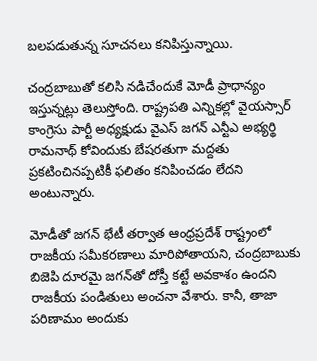బలపడుతున్న సూచనలు కనిపిస్తున్నాయి.

చంద్రబాబుతో కలిసి నడిచేందుకే మోడీ ప్రాధాన్యం ఇస్తున్నట్లు తెలుస్తోంది. రాష్ట్రపతి ఎన్నికల్లో వైయస్సార్ కాంగ్రెసు పార్టీ అధ్యక్షుడు వైఎస్ జగన్ ఎన్టీఎ అభ్యర్థి రామనాథ్ కోవిందుకు బేషరతుగా మద్దతు ప్రకటించినప్పటికీ ఫలితం కనిపించడం లేదని అంటున్నారు.

మోడీతో జగన్ భేటీ తర్వాత ఆంధ్రప్రదేశ్ రాష్ట్రంలో రాజకీయ సమీకరణాలు మారిపోతాయని, చంద్రబాబుకు బిజెపి దూరమై జగన్‌తో దోస్తీ కట్టే అవకాశం ఉందని రాజకీయ పండితులు అంచనా వేశారు. కానీ, తాజా పరిణామం అందుకు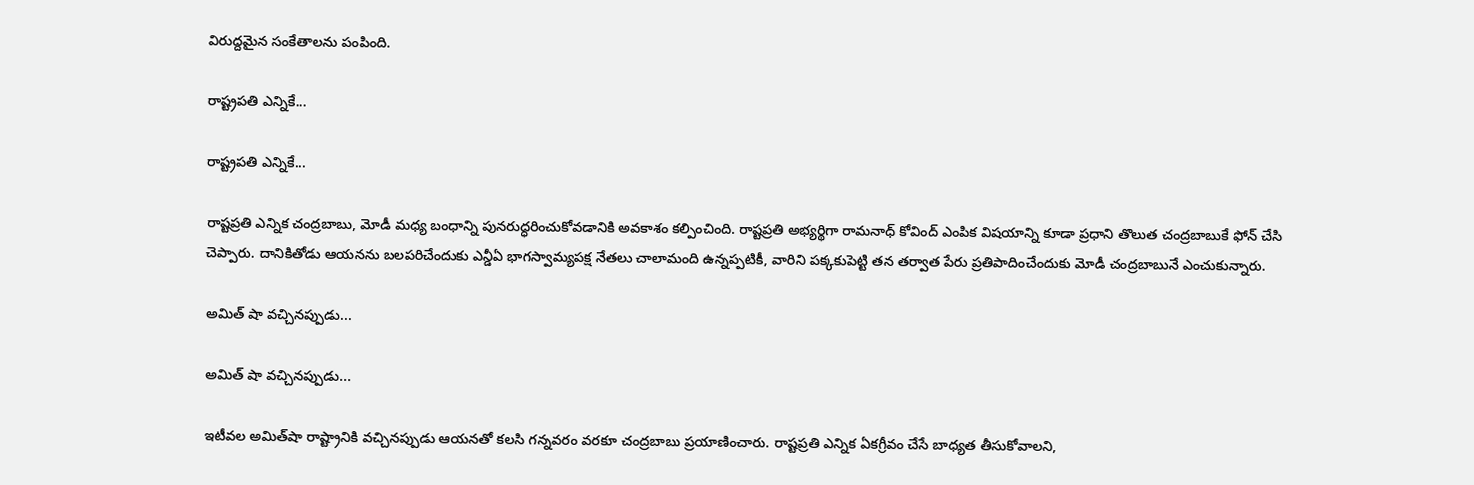విరుద్దమైన సంకేతాలను పంపింది.

రాష్ట్రపతి ఎన్నికే...

రాష్ట్రపతి ఎన్నికే...

రాష్టప్రతి ఎన్నిక చంద్రబాబు, మోడీ మధ్య బంధాన్ని పునరుద్ధరించుకోవడానికి అవకాశం కల్పించింది. రాష్టప్రతి అభ్యర్థిగా రామనాధ్ కోవింద్ ఎంపిక విషయాన్ని కూడా ప్రధాని తొలుత చంద్రబాబుకే ఫోన్ చేసి చెప్పారు. దానికితోడు ఆయనను బలపరిచేందుకు ఎన్డీఏ భాగస్వామ్యపక్ష నేతలు చాలామంది ఉన్నప్పటికీ, వారిని పక్కకుపెట్టి తన తర్వాత పేరు ప్రతిపాదించేందుకు మోడీ చంద్రబాబునే ఎంచుకున్నారు.

అమిత్ షా వచ్చినప్పుడు...

అమిత్ షా వచ్చినప్పుడు...

ఇటీవల అమిత్‌షా రాష్ట్రానికి వచ్చినప్పుడు ఆయనతో కలసి గన్నవరం వరకూ చంద్రబాబు ప్రయాణించారు. రాష్టప్రతి ఎన్నిక ఏకగ్రీవం చేసే బాధ్యత తీసుకోవాలని,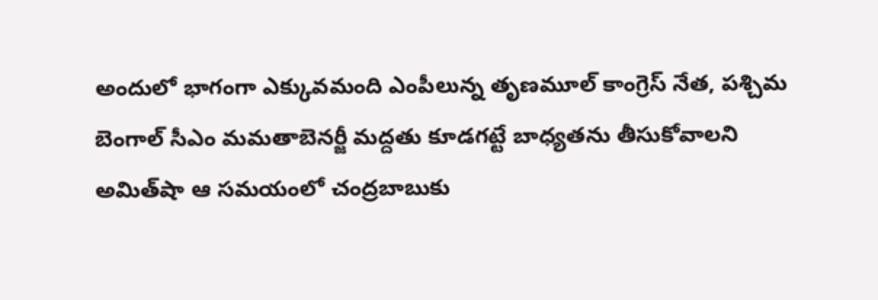అందులో భాగంగా ఎక్కువమంది ఎంపీలున్న తృణమూల్ కాంగ్రెస్ నేత, పశ్చిమ బెంగాల్ సీఎం మమతాబెనర్జీ మద్దతు కూడగట్టే బాధ్యతను తీసుకోవాలని అమిత్‌షా ఆ సమయంలో చంద్రబాబుకు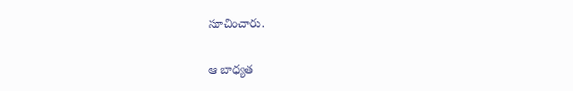సూచించారు.

ఆ బాధ్యత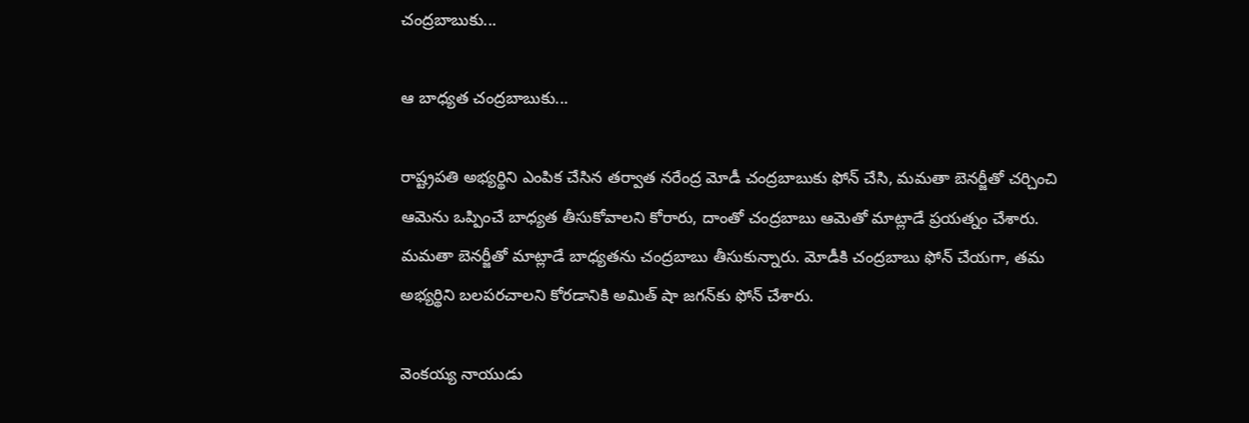చంద్రబాబుకు...

ఆ బాధ్యత చంద్రబాబుకు...

రాష్ట్రపతి అభ్యర్థిని ఎంపిక చేసిన తర్వాత నరేంద్ర మోడీ చంద్రబాబుకు ఫోన్ చేసి, మమతా బెనర్జీతో చర్చించి ఆమెను ఒప్పించే బాధ్యత తీసుకోవాలని కోరారు, దాంతో చంద్రబాబు ఆమెతో మాట్లాడే ప్రయత్నం చేశారు. మమతా బెనర్జీతో మాట్లాడే బాధ్యతను చంద్రబాబు తీసుకున్నారు. మోడీకి చంద్రబాబు ఫోన్ చేయగా, తమ అభ్యర్థిని బలపరచాలని కోరడానికి అమిత్ షా జగన్‌కు ఫోన్ చేశారు.

వెంకయ్య నాయుడు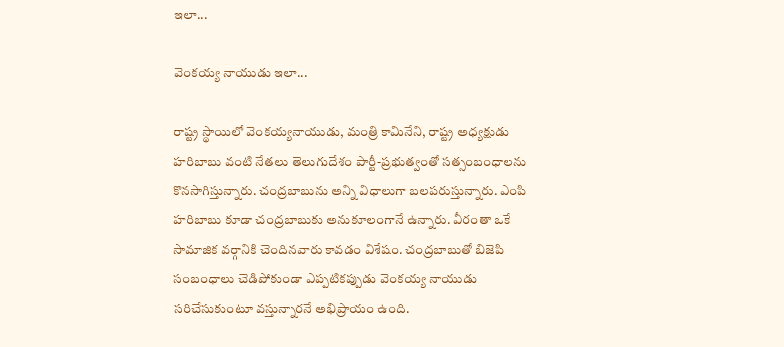ఇలా...

వెంకయ్య నాయుడు ఇలా...

రాష్ట్ర స్థాయిలో వెంకయ్యనాయుడు, మంత్రి కామినేని, రాష్ట్ర అధ్యక్షుడు హరిబాబు వంటి నేతలు తెలుగుదేశం పార్టీ-ప్రభుత్వంతో సత్సంబంధాలను కొనసాగిస్తున్నారు. చంద్రబాబును అన్ని విధాలుగా బలపరుస్తున్నారు. ఎంపి హరిబాబు కూడా చంద్రబాబుకు అనుకూలంగానే ఉన్నారు. వీరంతా ఒకే సామాజిక వర్గానికి చెందినవారు కావడం విశేషం. చంద్రబాబుతో బిజెపి సంబంధాలు చెడిపోకుండా ఎప్పటికప్పుడు వెంకయ్య నాయుడు సరిచేసుకుంటూ వస్తున్నారనే అభిప్రాయం ఉంది.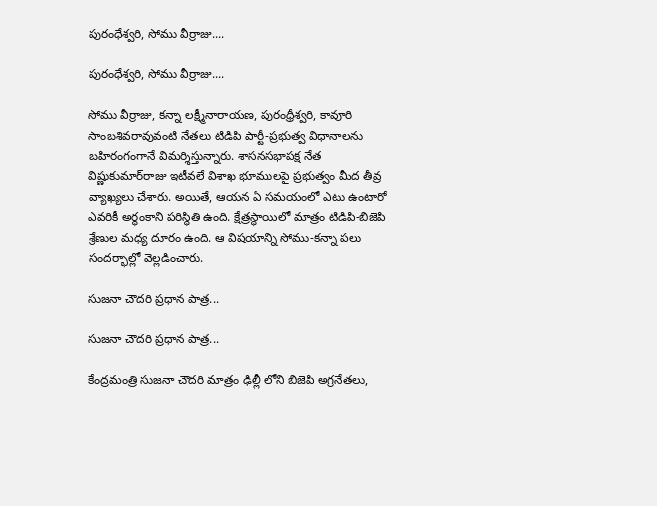పురంధేశ్వరి, సోము వీర్రాజు....

పురంధేశ్వరి, సోము వీర్రాజు....

సోము వీర్రాజు, కన్నా లక్ష్మీనారాయణ, పురంధ్రీశ్వరి, కావూరి సాంబశివరావువంటి నేతలు టిడిపి పార్టీ-ప్రభుత్వ విధానాలను బహిరంగంగానే విమర్శిస్తున్నారు. శాసనసభాపక్ష నేత విష్ణుకుమార్‌రాజు ఇటీవలే విశాఖ భూములపై ప్రభుత్వం మీద తీవ్ర వ్యాఖ్యలు చేశారు. అయితే, ఆయన ఏ సమయంలో ఎటు ఉంటారో ఎవరికీ అర్థంకాని పరిస్థితి ఉంది. క్షేత్రస్థాయిలో మాత్రం టిడిపి-బిజెపి శ్రేణుల మధ్య దూరం ఉంది. ఆ విషయాన్ని సోము-కన్నా పలు సందర్భాల్లో వెల్లడించారు.

సుజనా చౌదరి ప్రధాన పాత్ర...

సుజనా చౌదరి ప్రధాన పాత్ర...

కేంద్రమంత్రి సుజనా చౌదరి మాత్రం ఢిల్లీ లోని బిజెపి అగ్రనేతలు,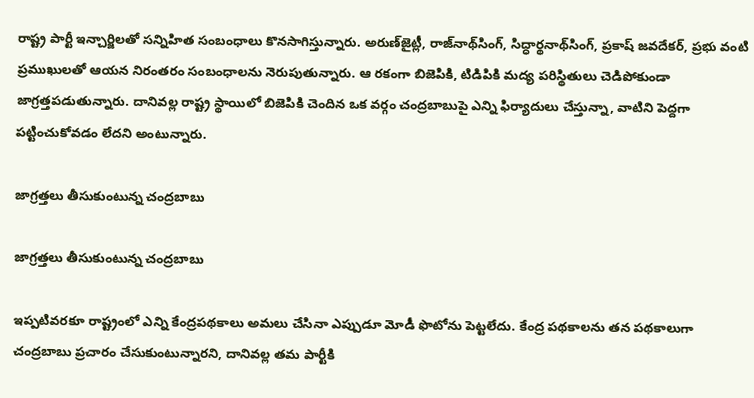రాష్ట్ర పార్టీ ఇన్చార్జిలతో సన్నిహిత సంబంధాలు కొనసాగిస్తున్నారు. అరుణ్‌జైట్లీ, రాజ్‌నాథ్‌సింగ్, సిద్ధార్థనాథ్‌సింగ్, ప్రకాష్ జవదేకర్, ప్రభు వంటి ప్రముఖులతో ఆయన నిరంతరం సంబంధాలను నెరుపుతున్నారు. ఆ రకంగా బిజెపికి, టిడిపికి మద్య పరిస్థితులు చెడిపోకుండా జాగ్రత్తపడుతున్నారు. దానివల్ల రాష్ట్ర స్థాయిలో బిజెపికి చెందిన ఒక వర్గం చంద్రబాబుపై ఎన్ని ఫిర్యాదులు చేస్తున్నా, వాటిని పెద్దగా పట్టించుకోవడం లేదని అంటున్నారు.

జాగ్రత్తలు తీసుకుంటున్న చంద్రబాబు

జాగ్రత్తలు తీసుకుంటున్న చంద్రబాబు

ఇప్పటివరకూ రాష్ట్రంలో ఎన్ని కేంద్రపథకాలు అమలు చేసినా ఎప్పుడూ మోడీ ఫొటోను పెట్టలేదు. కేంద్ర పథకాలను తన పథకాలుగా చంద్రబాబు ప్రచారం చేసుకుంటున్నారని, దానివల్ల తమ పార్టీకి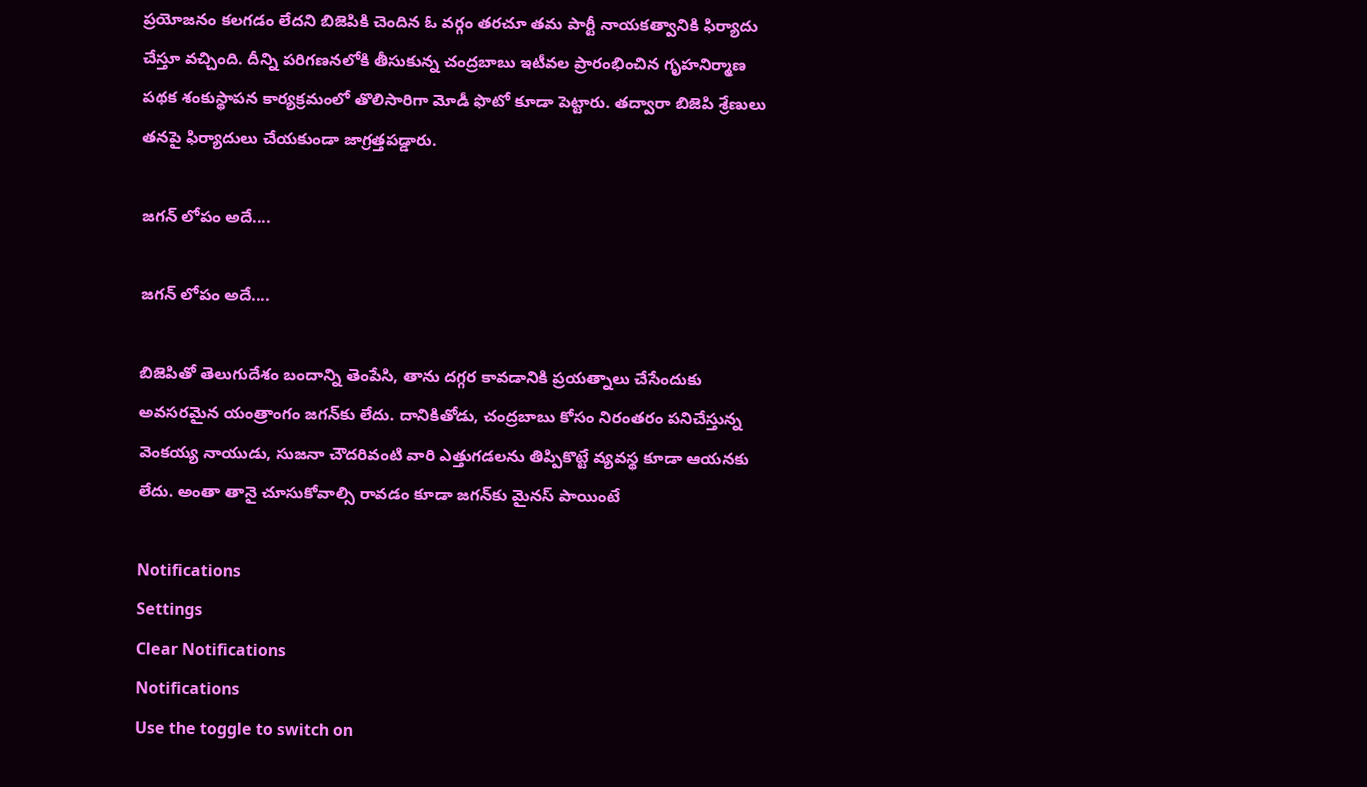ప్రయోజనం కలగడం లేదని బిజెపికి చెందిన ఓ వర్గం తరచూ తమ పార్టీ నాయకత్వానికి ఫిర్యాదు చేస్తూ వచ్చింది. దీన్ని పరిగణనలోకి తీసుకున్న చంద్రబాబు ఇటీవల ప్రారంభించిన గృహనిర్మాణ పథక శంకుస్థాపన కార్యక్రమంలో తొలిసారిగా మోడీ ఫొటో కూడా పెట్టారు. తద్వారా బిజెపి శ్రేణులు తనపై ఫిర్యాదులు చేయకుండా జాగ్రత్తపడ్డారు.

జగన్ లోపం అదే....

జగన్ లోపం అదే....

బిజెపితో తెలుగుదేశం బందాన్ని తెంపేసి, తాను దగ్గర కావడానికి ప్రయత్నాలు చేసేందుకు అవసరమైన యంత్రాంగం జగన్‌కు లేదు. దానికితోడు, చంద్రబాబు కోసం నిరంతరం పనిచేస్తున్న వెంకయ్య నాయుడు, సుజనా చౌదరివంటి వారి ఎత్తుగడలను తిప్పికొట్టే వ్యవస్థ కూడా ఆయనకు లేదు. అంతా తానై చూసుకోవాల్సి రావడం కూడా జగన్‌కు మైనస్ పాయింటే

Notifications
Settings
Clear Notifications
Notifications
Use the toggle to switch on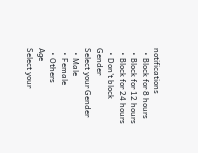notifications
  • Block for 8 hours
  • Block for 12 hours
  • Block for 24 hours
  • Don't block
Gender
Select your Gender
  • Male
  • Female
  • Others
Age
Select your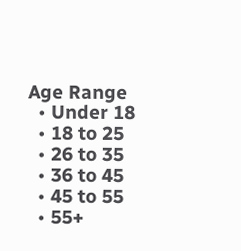Age Range
  • Under 18
  • 18 to 25
  • 26 to 35
  • 36 to 45
  • 45 to 55
  • 55+